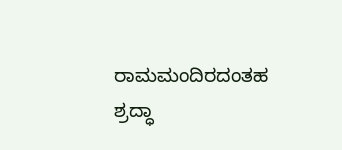ರಾಮಮಂದಿರದಂತಹ ಶ್ರದ್ಧಾ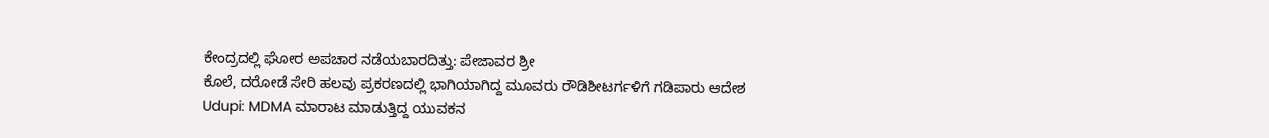ಕೇಂದ್ರದಲ್ಲಿ ಘೋರ ಅಪಚಾರ ನಡೆಯಬಾರದಿತ್ತು: ಪೇಜಾವರ ಶ್ರೀ
ಕೊಲೆ, ದರೋಡೆ ಸೇರಿ ಹಲವು ಪ್ರಕರಣದಲ್ಲಿ ಭಾಗಿಯಾಗಿದ್ದ ಮೂವರು ರೌಡಿಶೀಟರ್ಗಳಿಗೆ ಗಡಿಪಾರು ಆದೇಶ
Udupi: MDMA ಮಾರಾಟ ಮಾಡುತ್ತಿದ್ದ ಯುವಕನ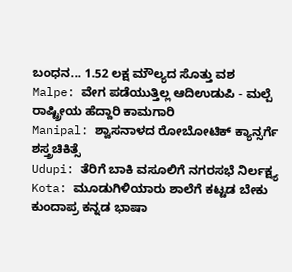ಬಂಧನ... 1.52 ಲಕ್ಷ ಮೌಲ್ಯದ ಸೊತ್ತು ವಶ
Malpe: ವೇಗ ಪಡೆಯುತ್ತಿಲ್ಲ ಆದಿಉಡುಪಿ - ಮಲ್ಪೆ ರಾಷ್ಟ್ರೀಯ ಹೆದ್ದಾರಿ ಕಾಮಗಾರಿ
Manipal: ಶ್ವಾಸನಾಳದ ರೋಬೋಟಿಕ್ ಕ್ಯಾನ್ಸರ್ಗೆ ಶಸ್ತ್ರಚಿಕಿತ್ಸೆ
Udupi: ತೆರಿಗೆ ಬಾಕಿ ವಸೂಲಿಗೆ ನಗರಸಭೆ ನಿರ್ಲಕ್ಷ್ಯ
Kota: ಮೂಡುಗಿಳಿಯಾರು ಶಾಲೆಗೆ ಕಟ್ಟಡ ಬೇಕು
ಕುಂದಾಪ್ರ ಕನ್ನಡ ಭಾಷಾ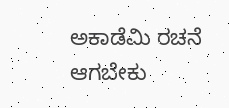ಅಕಾಡೆಮಿ ರಚನೆ ಆಗಬೇಕು